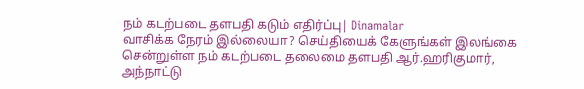நம் கடற்படை தளபதி கடும் எதிர்ப்பு| Dinamalar
வாசிக்க நேரம் இல்லையா? செய்தியைக் கேளுங்கள் இலங்கை சென்றுள்ள நம் கடற்படை தலைமை தளபதி ஆர்.ஹரிகுமார், அந்நாட்டு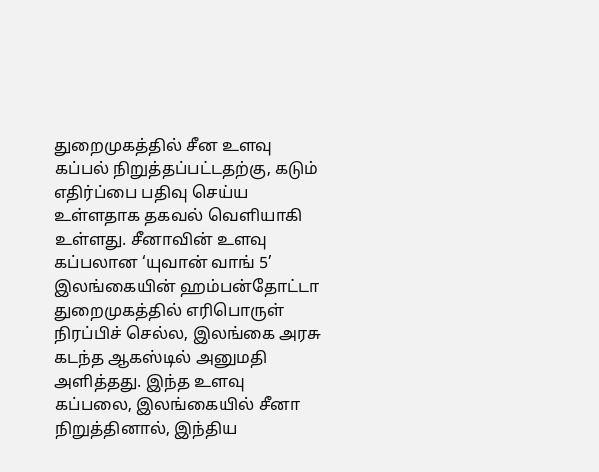துறைமுகத்தில் சீன உளவு கப்பல் நிறுத்தப்பட்டதற்கு, கடும் எதிர்ப்பை பதிவு செய்ய உள்ளதாக தகவல் வெளியாகி உள்ளது. சீனாவின் உளவு கப்பலான ‘யுவான் வாங் 5’ இலங்கையின் ஹம்பன்தோட்டா துறைமுகத்தில் எரிபொருள் நிரப்பிச் செல்ல, இலங்கை அரசு கடந்த ஆகஸ்டில் அனுமதி அளித்தது. இந்த உளவு கப்பலை, இலங்கையில் சீனா நிறுத்தினால், இந்திய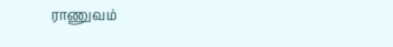ராணுவம்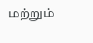மற்றும்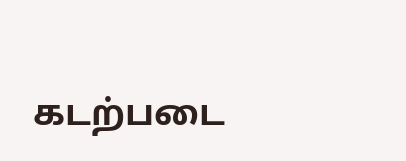கடற்படை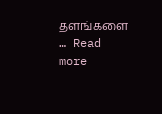தளங்களை … Read more